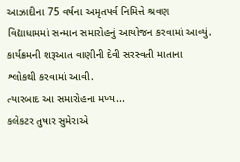આઝાદીના 75 વર્ષના અમૃતપર્વ નિમિત્તે શ્રવણ વિદ્યાધામમાં સન્માન સમારોહનું આયોજન કરવામાં આવ્યું. કાર્યક્રમની શરૂઆત વાણીની દેવી સરસ્વતી માતાના શ્લોકથી કરવામાં આવી.
ત્યારબાદ આ સમારોહના મખ્ય...
કલેકટર તુષાર સુમેરાએ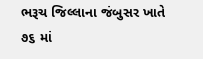ભરૂચ જિલ્લાના જંબુસર ખાતે ૭૬ માં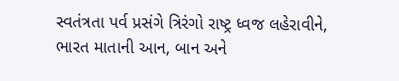સ્વતંત્રતા પર્વ પ્રસંગે ત્રિરંગો રાષ્ટ્ર ધ્વજ લહેરાવીને, ભારત માતાની આન, બાન અને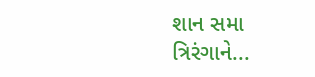શાન સમા ત્રિરંગાને...